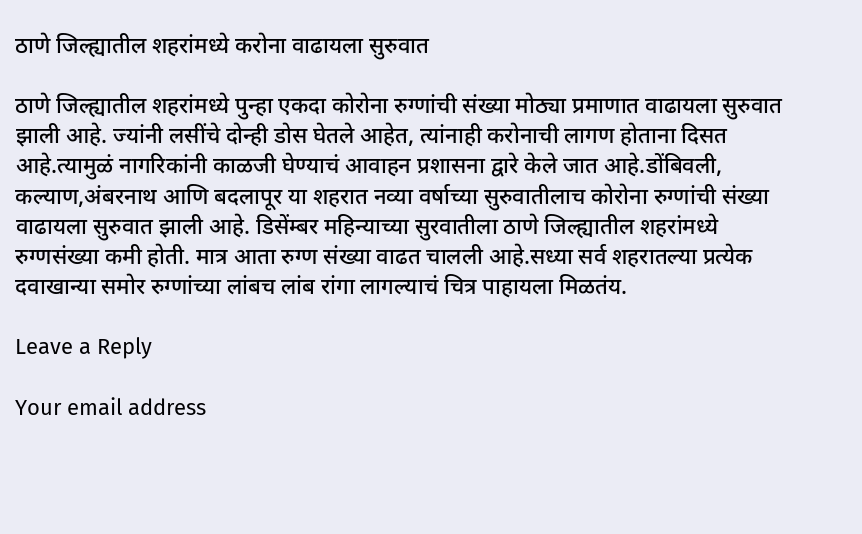ठाणे जिल्ह्यातील शहरांमध्ये करोना वाढायला सुरुवात

ठाणे जिल्ह्यातील शहरांमध्ये पुन्हा एकदा कोरोना रुग्णांची संख्या मोठ्या प्रमाणात वाढायला सुरुवात झाली आहे. ज्यांनी लसींचे दोन्ही डोस घेतले आहेत, त्यांनाही करोनाची लागण होताना दिसत आहे.त्यामुळं नागरिकांनी काळजी घेण्याचं आवाहन प्रशासना द्वारे केले जात आहे.डोंबिवली, कल्याण,अंबरनाथ आणि बदलापूर या शहरात नव्या वर्षाच्या सुरुवातीलाच कोरोना रुग्णांची संख्या वाढायला सुरुवात झाली आहे. डिसेंम्बर महिन्याच्या सुरवातीला ठाणे जिल्ह्यातील शहरांमध्ये रुग्णसंख्या कमी होती. मात्र आता रुग्ण संख्या वाढत चालली आहे.सध्या सर्व शहरातल्या प्रत्येक दवाखान्या समोर रुग्णांच्या लांबच लांब रांगा लागल्याचं चित्र पाहायला मिळतंय.

Leave a Reply

Your email address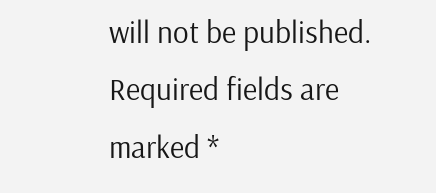will not be published. Required fields are marked *